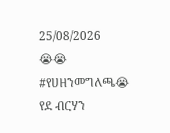25/08/2026
😭😭 #የሀዘንመግለጫ😭
የደ ብርሃን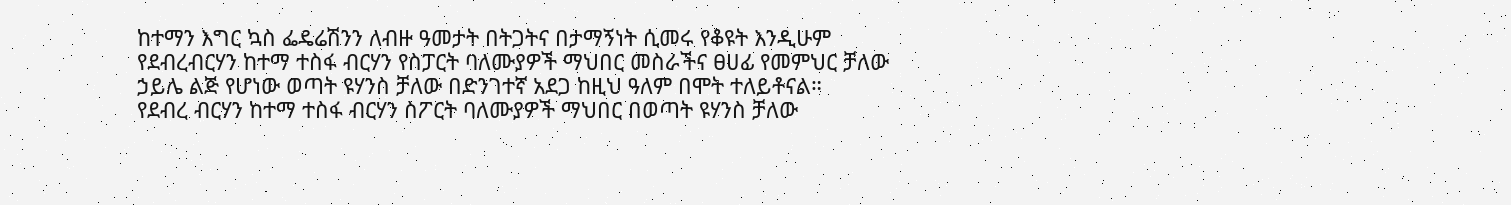ከተማን እግር ኳስ ፌዴሬሽንን ለብዙ ዓመታት በትጋትና በታማኝነት ሲመሩ የቆዩት እንዲሁም የደብረብርሃን ከተማ ተስፋ ብርሃን የስፓርት ባለሙያዎች ማህበር መስራችና ፀሀፊ የመምህር ቻለው ኃይሌ ልጅ የሆነው ወጣት ዩሃንስ ቻለው በድንገተኛ አደጋ ከዚህ ዓለም በሞት ተለይቶናል።
የደብረ ብርሃን ከተማ ተስፋ ብርሃን ስፖርት ባለሙያዎች ማህበር በወጣት ዩሃንስ ቻለው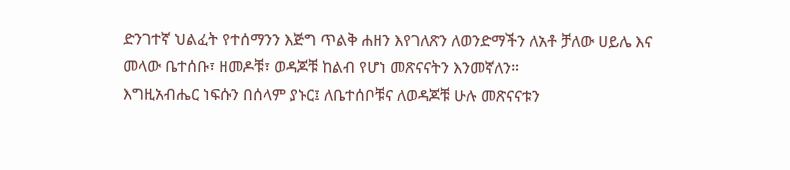ድንገተኛ ህልፈት የተሰማንን እጅግ ጥልቅ ሐዘን እየገለጽን ለወንድማችን ለአቶ ቻለው ሀይሌ እና መላው ቤተሰቡ፣ ዘመዶቹ፣ ወዳጆቹ ከልብ የሆነ መጽናናትን እንመኛለን።
እግዚአብሔር ነፍሱን በሰላም ያኑር፤ ለቤተሰቦቹና ለወዳጆቹ ሁሉ መጽናናቱን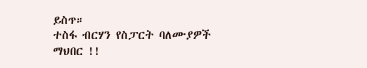ይስጥ።
ተስፋ ብርሃን የስፓርት ባለሙያዎች ማህበር !!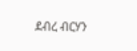ደብረ ብርሃን